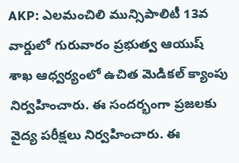AKP: ఎలమంచిలి మున్సిపాలిటీ 13వ వార్డులో గురువారం ప్రభుత్వ ఆయుష్ శాఖ ఆధ్వర్యంలో ఉచిత మెడికల్ క్యాంపు నిర్వహించారు. ఈ సందర్భంగా ప్రజలకు వైద్య పరీక్షలు నిర్వహించారు. ఈ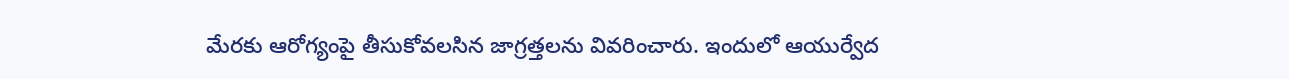మేరకు ఆరోగ్యంపై తీసుకోవలసిన జాగ్రత్తలను వివరించారు. ఇందులో ఆయుర్వేద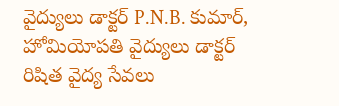వైద్యులు డాక్టర్ P.N.B. కుమార్, హోమియోపతి వైద్యులు డాక్టర్ రిషిత వైద్య సేవలు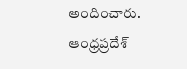అందించారు.
ఆంధ్రప్రదేశ్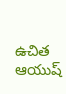ఉచిత ఆయుష్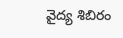వైద్య శిబిరం